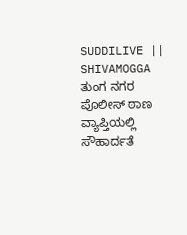SUDDILIVE || SHIVAMOGGA
ತುಂಗ ನಗರ ಪೊಲೀಸ್ ಠಾಣ ವ್ಯಾಪ್ತಿಯಲ್ಲಿ ಸೌಹಾರ್ದತೆ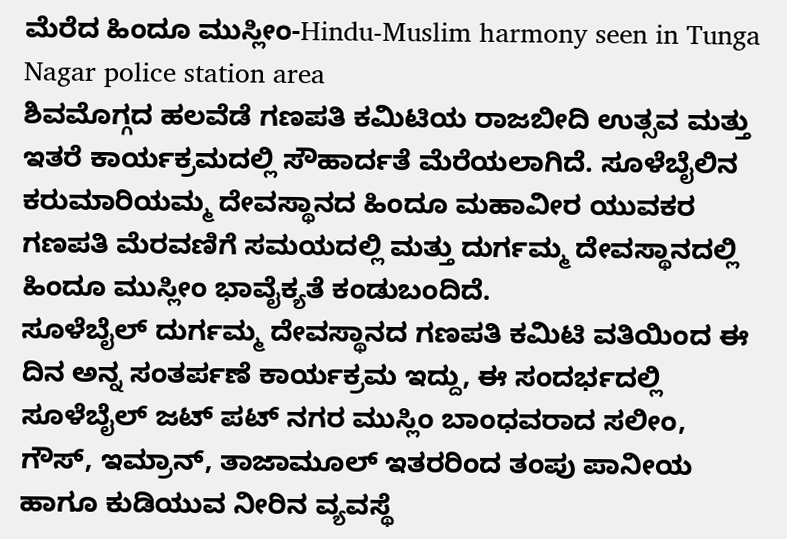ಮೆರೆದ ಹಿಂದೂ ಮುಸ್ಲೀಂ-Hindu-Muslim harmony seen in Tunga Nagar police station area
ಶಿವಮೊಗ್ಗದ ಹಲವೆಡೆ ಗಣಪತಿ ಕಮಿಟಿಯ ರಾಜಬೀದಿ ಉತ್ಸವ ಮತ್ತು ಇತರೆ ಕಾರ್ಯಕ್ರಮದಲ್ಲಿ ಸೌಹಾರ್ದತೆ ಮೆರೆಯಲಾಗಿದೆ. ಸೂಳೆಬೈಲಿನ ಕರುಮಾರಿಯಮ್ಮ ದೇವಸ್ಥಾನದ ಹಿಂದೂ ಮಹಾವೀರ ಯುವಕರ ಗಣಪತಿ ಮೆರವಣಿಗೆ ಸಮಯದಲ್ಲಿ ಮತ್ತು ದುರ್ಗಮ್ಮ ದೇವಸ್ಥಾನದಲ್ಲಿ ಹಿಂದೂ ಮುಸ್ಲೀಂ ಭಾವೈಕ್ಯತೆ ಕಂಡುಬಂದಿದೆ.
ಸೂಳೆಬೈಲ್ ದುರ್ಗಮ್ಮ ದೇವಸ್ಥಾನದ ಗಣಪತಿ ಕಮಿಟಿ ವತಿಯಿಂದ ಈ ದಿನ ಅನ್ನ ಸಂತರ್ಪಣೆ ಕಾರ್ಯಕ್ರಮ ಇದ್ದು, ಈ ಸಂದರ್ಭದಲ್ಲಿ ಸೂಳೆಬೈಲ್ ಜಟ್ ಪಟ್ ನಗರ ಮುಸ್ಲಿಂ ಬಾಂಧವರಾದ ಸಲೀಂ, ಗೌಸ್, ಇಮ್ರಾನ್, ತಾಜಾಮೂಲ್ ಇತರರಿಂದ ತಂಪು ಪಾನೀಯ ಹಾಗೂ ಕುಡಿಯುವ ನೀರಿನ ವ್ಯವಸ್ಥೆ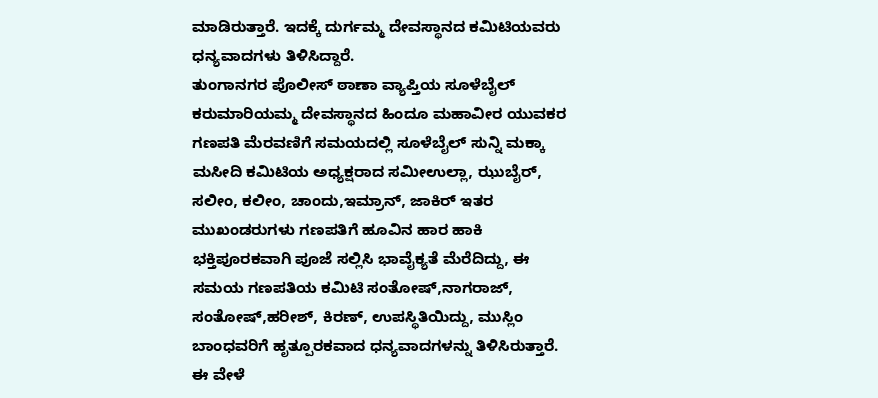ಮಾಡಿರುತ್ತಾರೆ. ಇದಕ್ಕೆ ದುರ್ಗಮ್ಮ ದೇವಸ್ಥಾನದ ಕಮಿಟಿಯವರು ಧನ್ಯವಾದಗಳು ತಿಳಿಸಿದ್ದಾರೆ.
ತುಂಗಾನಗರ ಪೊಲೀಸ್ ಠಾಣಾ ವ್ಯಾಪ್ತಿಯ ಸೂಳೆಬೈಲ್ ಕರುಮಾರಿಯಮ್ಮ ದೇವಸ್ಥಾನದ ಹಿಂದೂ ಮಹಾವೀರ ಯುವಕರ ಗಣಪತಿ ಮೆರವಣಿಗೆ ಸಮಯದಲ್ಲಿ ಸೂಳೆಬೈಲ್ ಸುನ್ನಿ ಮಕ್ಕಾ ಮಸೀದಿ ಕಮಿಟಿಯ ಅಧ್ಯಕ್ಷರಾದ ಸಮೀಉಲ್ಲಾ, ಝುಬೈರ್, ಸಲೀಂ, ಕಲೀಂ, ಚಾಂದು,ಇಮ್ರಾನ್, ಜಾಕಿರ್ ಇತರ ಮುಖಂಡರುಗಳು ಗಣಪತಿಗೆ ಹೂವಿನ ಹಾರ ಹಾಕಿ ಭಕ್ತಿಪೂರಕವಾಗಿ ಪೂಜೆ ಸಲ್ಲಿಸಿ ಭಾವೈಕ್ಯತೆ ಮೆರೆದಿದ್ದು, ಈ ಸಮಯ ಗಣಪತಿಯ ಕಮಿಟಿ ಸಂತೋಷ್,ನಾಗರಾಜ್, ಸಂತೋಷ್,ಹರೀಶ್, ಕಿರಣ್, ಉಪಸ್ಥಿತಿಯಿದ್ದು, ಮುಸ್ಲಿಂ ಬಾಂಧವರಿಗೆ ಹೃತ್ಪೂರಕವಾದ ಧನ್ಯವಾದಗಳನ್ನು ತಿಳಿಸಿರುತ್ತಾರೆ.
ಈ ವೇಳೆ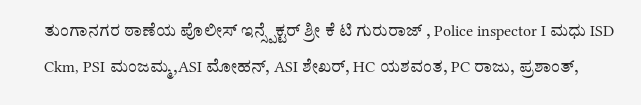ತುಂಗಾನಗರ ಠಾಣೆಯ ಪೊಲೀಸ್ ಇನ್ಸ್ಪೆಕ್ಟರ್ ಶ್ರೀ ಕೆ ಟಿ ಗುರುರಾಜ್ , Police inspector I ಮಧು ISD Ckm, PSI ಮಂಜಮ್ಮ,ASI ಮೋಹನ್, ASI ಶೇಖರ್, HC ಯಶವಂತ, PC ರಾಜು, ಪ್ರಶಾಂತ್,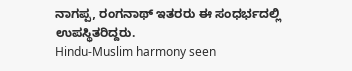ನಾಗಪ್ಪ, ರಂಗನಾಥ್ ಇತರರು ಈ ಸಂಧರ್ಭದಲ್ಲಿ ಉಪಸ್ಥಿತರಿದ್ದರು.
Hindu-Muslim harmony seen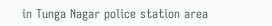in Tunga Nagar police station area